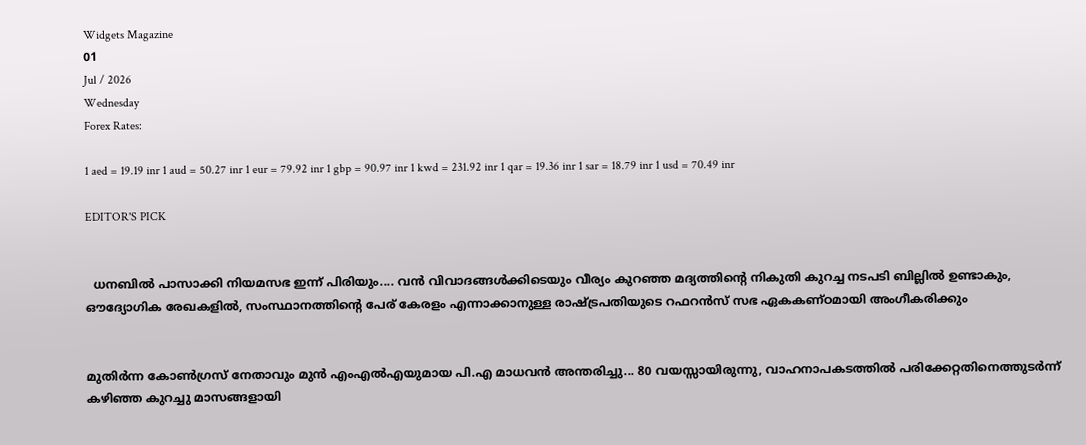Widgets Magazine
01
Jul / 2026
Wednesday
Forex Rates:

1 aed = 19.19 inr 1 aud = 50.27 inr 1 eur = 79.92 inr 1 gbp = 90.97 inr 1 kwd = 231.92 inr 1 qar = 19.36 inr 1 sar = 18.79 inr 1 usd = 70.49 inr

EDITOR'S PICK


  ധനബിൽ പാസാക്കി നിയമസഭ ഇന്ന് പിരിയും.... വൻ വിവാദങ്ങൾക്കിടെയും വീര്യം കുറഞ്ഞ മദ്യത്തിൻ്റെ നികുതി കുറച്ച നടപടി ബില്ലിൽ ഉണ്ടാകും, ഔദ്യോഗിക രേഖകളിൽ, സംസ്ഥാനത്തിന്റെ പേര് കേരളം എന്നാക്കാനുള്ള രാഷ്ട്രപതിയുടെ റഫറൻസ് സഭ ഏകകണ്ഠമായി അംഗീകരിക്കും


മുതിർന്ന കോൺഗ്രസ് നേതാവും മുൻ എംഎൽഎയുമായ പി.എ മാധവൻ അന്തരിച്ചു... 80 വയസ്സായിരുന്നു, വാഹനാപകടത്തിൽ പരിക്കേറ്റതിനെത്തുടർന്ന് കഴിഞ്ഞ കുറച്ചു മാസങ്ങളായി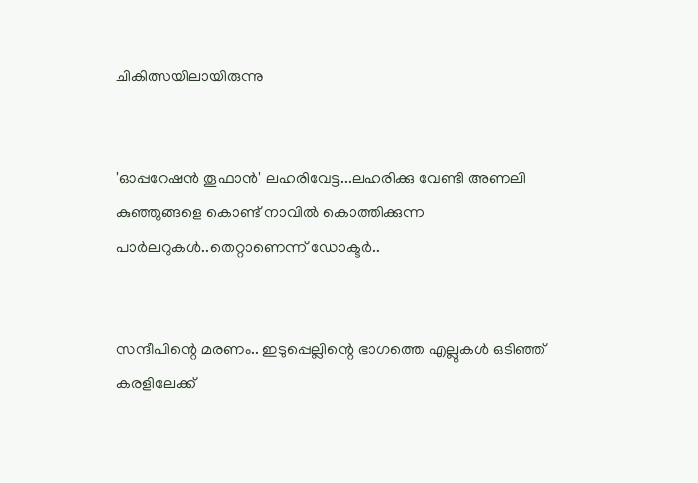ചികിത്സയിലായിരുന്നു


'ഓപ്പറേഷൻ തൂഫാൻ' ലഹരിവേട്ട...ലഹരിക്കു വേണ്ടി അണലി കുഞ്ഞുങ്ങളെ കൊണ്ട് നാവിൽ കൊത്തിക്കുന്ന പാർലറുകൾ..തെറ്റാണെന്ന് ഡോക്ടർ..


സന്ദീപിന്റെ മരണം.. ഇടുപ്പെല്ലിന്റെ ഭാഗത്തെ എല്ലുകള്‍ ഒടിഞ്ഞ് കരളിലേക്ക്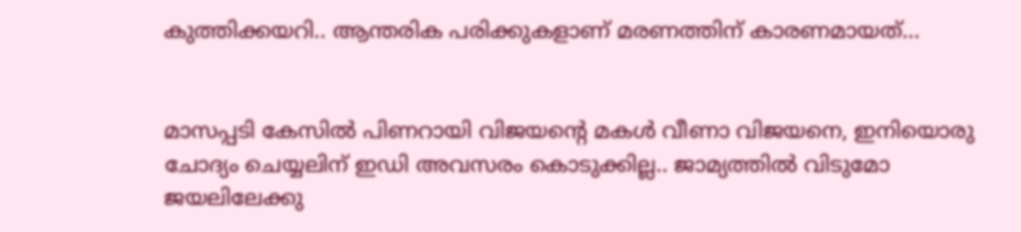കുത്തിക്കയറി.. ആന്തരിക പരിക്കുകളാണ് മരണത്തിന് കാരണമായത്...


മാസപ്പടി കേസില്‍ പിണറായി വിജയന്റെ മകള്‍ വീണാ വിജയനെ, ഇനിയൊരു ചോദ്യം ചെയ്യലിന് ഇഡി അവസരം കൊടുക്കില്ല.. ജാമ്യത്തില്‍ വിടുമോ ജയലിലേക്കു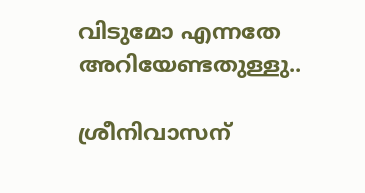വിടുമോ എന്നതേ അറിയേണ്ടതുള്ളു..

ശ്രീനിവാസന്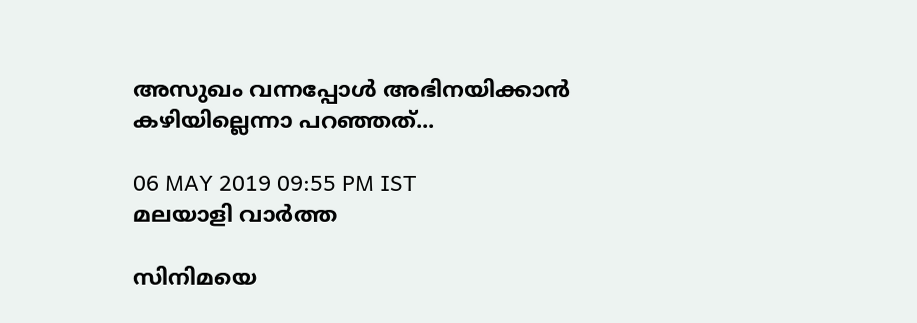അസുഖം വന്നപ്പോള്‍ അഭിനയിക്കാന്‍ കഴിയില്ലെന്നാ പറഞ്ഞത്...

06 MAY 2019 09:55 PM IST
മലയാളി വാര്‍ത്ത

സിനിമയെ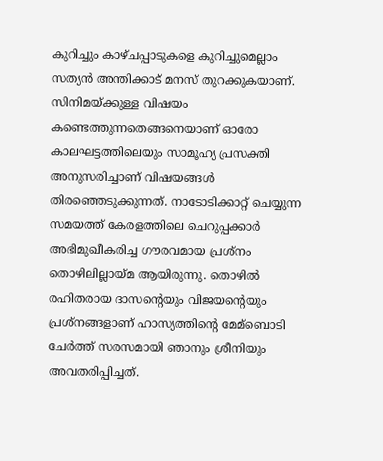കുറിച്ചും കാഴ്ചപ്പാടുകളെ കുറിച്ചുമെല്ലാം സത്യന്‍ അന്തിക്കാട് മനസ് തുറക്കുകയാണ്. സിനിമയ്ക്കുള്ള വിഷയം കണ്ടെത്തുന്നതെങ്ങനെയാണ് ഓരോ കാലഘട്ടത്തിലെയും സാമൂഹ്യ പ്രസക്തി അനുസരിച്ചാണ് വിഷയങ്ങള്‍ തിരഞ്ഞെടുക്കുന്നത്. നാടോടിക്കാറ്റ് ചെയ്യുന്ന സമയത്ത് കേരളത്തിലെ ചെറുപ്പക്കാര്‍ അഭിമുഖീകരിച്ച ഗൗരവമായ പ്രശ്‌നം തൊഴിലില്ലായ്മ ആയിരുന്നു. തൊഴില്‍ രഹിതരായ ദാസന്റെയും വിജയന്റെയും പ്രശ്‌നങ്ങളാണ് ഹാസ്യത്തിന്റെ മേമ്‌ബൊടി ചേര്‍ത്ത് സരസമായി ഞാനും ശ്രീനിയും അവതരിപ്പിച്ചത്.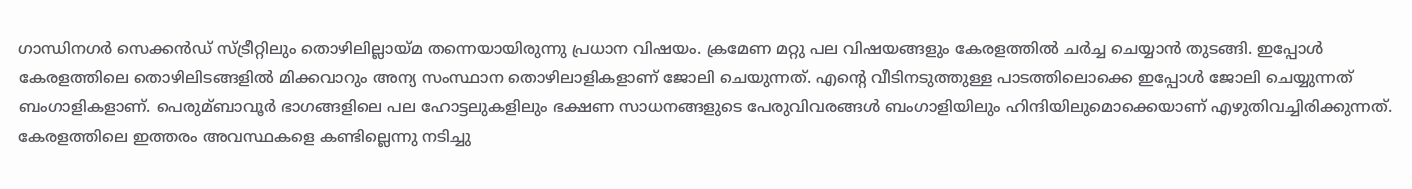ഗാന്ധിനഗര്‍ സെക്കന്‍ഡ് സ്ട്രീറ്റിലും തൊഴിലില്ലായ്മ തന്നെയായിരുന്നു പ്രധാന വിഷയം. ക്രമേണ മറ്റു പല വിഷയങ്ങളും കേരളത്തില്‍ ചര്‍ച്ച ചെയ്യാന്‍ തുടങ്ങി. ഇപ്പോള്‍ കേരളത്തിലെ തൊഴിലിടങ്ങളില്‍ മിക്കവാറും അന്യ സംസ്ഥാന തൊഴിലാളികളാണ് ജോലി ചെയുന്നത്. എന്റെ വീടിനടുത്തുള്ള പാടത്തിലൊക്കെ ഇപ്പോള്‍ ജോലി ചെയ്യുന്നത് ബംഗാളികളാണ്. പെരുമ്ബാവൂര്‍ ഭാഗങ്ങളിലെ പല ഹോട്ടലുകളിലും ഭക്ഷണ സാധനങ്ങളുടെ പേരുവിവരങ്ങള്‍ ബംഗാളിയിലും ഹിന്ദിയിലുമൊക്കെയാണ് എഴുതിവച്ചിരിക്കുന്നത്. കേരളത്തിലെ ഇത്തരം അവസ്ഥകളെ കണ്ടില്ലെന്നു നടിച്ചു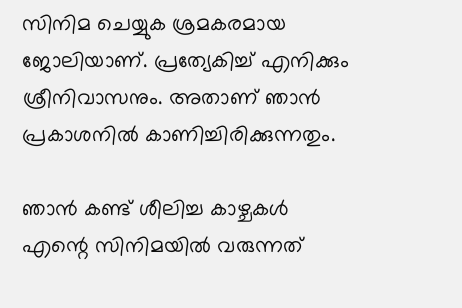സിനിമ ചെയ്യുക ശ്രമകരമായ ജോലിയാണ്. പ്രത്യേകിച്ച് എനിക്കും ശ്രീനിവാസനും. അതാണ് ഞാന്‍ പ്രകാശനില്‍ കാണിച്ചിരിക്കുന്നതും.

ഞാന്‍ കണ്ട് ശീലിച്ച കാഴ്ചകള്‍ എന്റെ സിനിമയില്‍ വരുന്നത്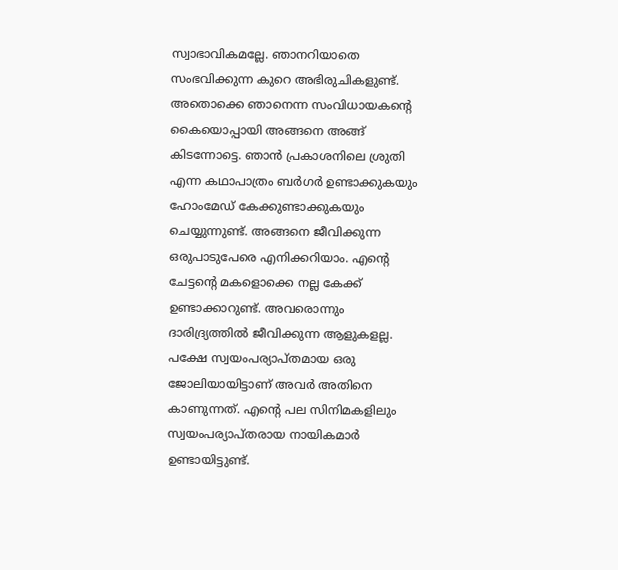സ്വാഭാവികമല്ലേ. ഞാനറിയാതെ സംഭവിക്കുന്ന കുറെ അഭിരുചികളുണ്ട്. അതൊക്കെ ഞാനെന്ന സംവിധായകന്റെ കൈയൊപ്പായി അങ്ങനെ അങ്ങ് കിടന്നോട്ടെ. ഞാന്‍ പ്രകാശനിലെ ശ്രുതി എന്ന കഥാപാത്രം ബര്‍ഗര്‍ ഉണ്ടാക്കുകയും ഹോംമേഡ് കേക്കുണ്ടാക്കുകയും ചെയ്യുന്നുണ്ട്. അങ്ങനെ ജീവിക്കുന്ന ഒരുപാടുപേരെ എനിക്കറിയാം. എന്റെ ചേട്ടന്റെ മകളൊക്കെ നല്ല കേക്ക് ഉണ്ടാക്കാറുണ്ട്. അവരൊന്നും ദാരിദ്ര്യത്തില്‍ ജീവിക്കുന്ന ആളുകളല്ല. പക്ഷേ സ്വയംപര്യാപ്തമായ ഒരു ജോലിയായിട്ടാണ് അവര്‍ അതിനെ കാണുന്നത്. എന്റെ പല സിനിമകളിലും സ്വയംപര്യാപ്തരായ നായികമാര്‍ ഉണ്ടായിട്ടുണ്ട്.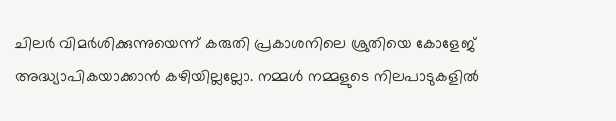ചിലര്‍ വിമര്‍ശിക്കുന്നുയെന്ന് കരുതി പ്രകാശനിലെ ശ്രുതിയെ കോളേജ് അദ്ധ്യാപികയാക്കാന്‍ കഴിയില്ലല്ലോ. നമ്മള്‍ നമ്മളുടെ നിലപാടുകളില്‍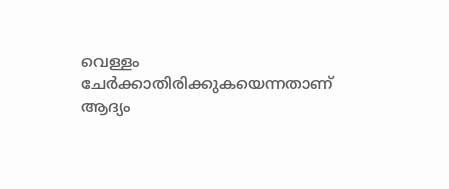വെള്ളം ചേര്‍ക്കാതിരിക്കുകയെന്നതാണ് ആദ്യം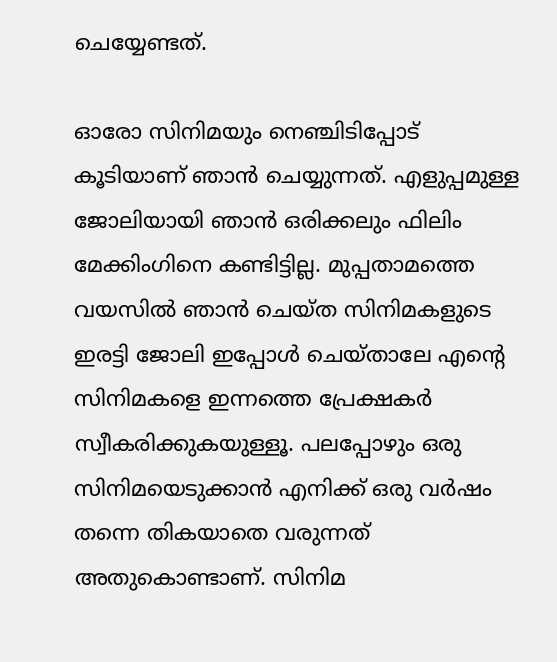ചെയ്യേണ്ടത്.

ഓരോ സിനിമയും നെഞ്ചിടിപ്പോട് കൂടിയാണ് ഞാന്‍ ചെയ്യുന്നത്. എളുപ്പമുള്ള ജോലിയായി ഞാന്‍ ഒരിക്കലും ഫിലിം മേക്കിംഗിനെ കണ്ടിട്ടില്ല. മുപ്പതാമത്തെ വയസില്‍ ഞാന്‍ ചെയ്ത സിനിമകളുടെ ഇരട്ടി ജോലി ഇപ്പോള്‍ ചെയ്താലേ എന്റെ സിനിമകളെ ഇന്നത്തെ പ്രേക്ഷകര്‍ സ്വീകരിക്കുകയുള്ളൂ. പലപ്പോഴും ഒരു സിനിമയെടുക്കാന്‍ എനിക്ക് ഒരു വര്‍ഷം തന്നെ തികയാതെ വരുന്നത് അതുകൊണ്ടാണ്. സിനിമ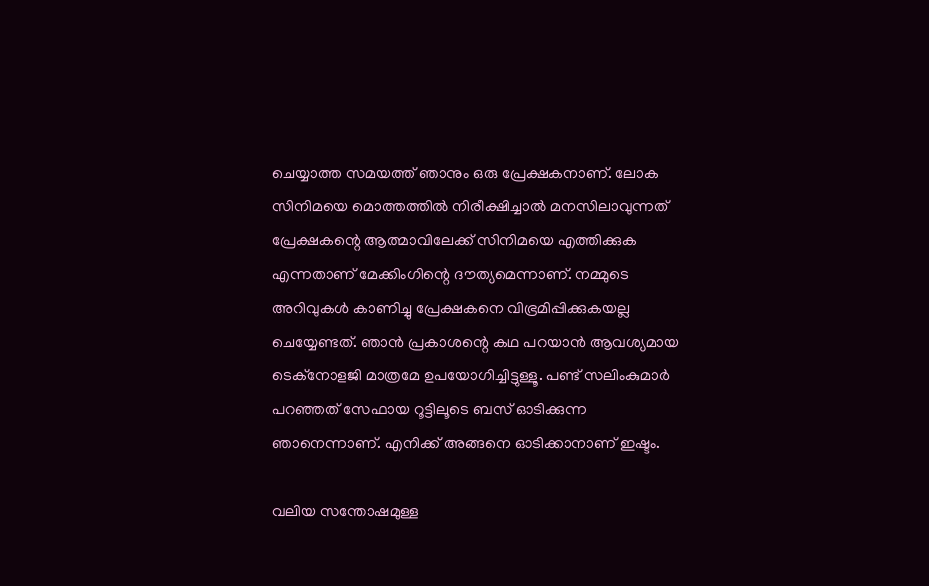ചെയ്യാത്ത സമയത്ത് ഞാനും ഒരു പ്രേക്ഷകനാണ്. ലോക സിനിമയെ മൊത്തത്തില്‍ നിരീക്ഷിച്ചാല്‍ മനസിലാവുന്നത് പ്രേക്ഷകന്റെ ആത്മാവിലേക്ക് സിനിമയെ എത്തിക്കുക എന്നതാണ് മേക്കിംഗിന്റെ ദൗത്യമെന്നാണ്. നമ്മുടെ അറിവുകള്‍ കാണിച്ചു പ്രേക്ഷകനെ വിഭ്രമിപ്പിക്കുകയല്ല ചെയ്യേണ്ടത്. ഞാന്‍ പ്രകാശന്റെ കഥ പറയാന്‍ ആവശ്യമായ ടെക്‌നോളജി മാത്രമേ ഉപയോഗിച്ചിട്ടുള്ളൂ. പണ്ട് സലിംകുമാര്‍ പറഞ്ഞത് സേഫായ റൂട്ടിലൂടെ ബസ് ഓടിക്കുന്ന ഞാനെന്നാണ്. എനിക്ക് അങ്ങനെ ഓടിക്കാനാണ് ഇഷ്ടം.

വലിയ സന്തോഷമുള്ള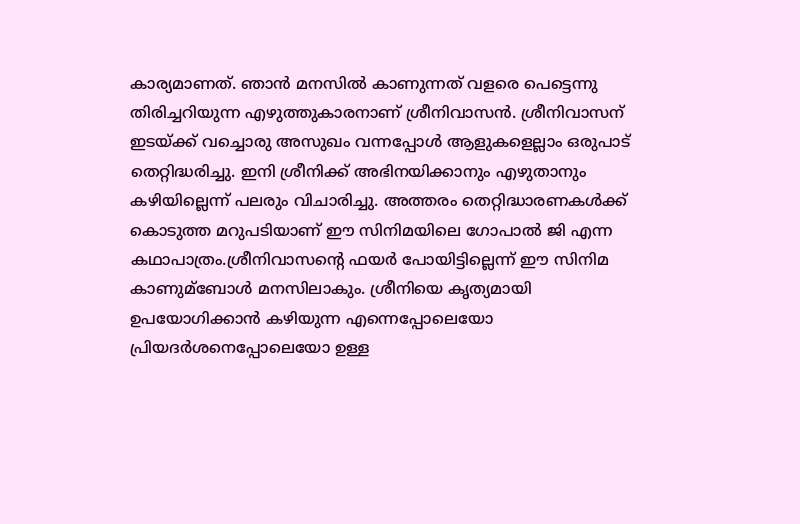കാര്യമാണത്. ഞാന്‍ മനസില്‍ കാണുന്നത് വളരെ പെട്ടെന്നു തിരിച്ചറിയുന്ന എഴുത്തുകാരനാണ് ശ്രീനിവാസന്‍. ശ്രീനിവാസന് ഇടയ്ക്ക് വച്ചൊരു അസുഖം വന്നപ്പോള്‍ ആളുകളെല്ലാം ഒരുപാട് തെറ്റിദ്ധരിച്ചു. ഇനി ശ്രീനിക്ക് അഭിനയിക്കാനും എഴുതാനും കഴിയില്ലെന്ന് പലരും വിചാരിച്ചു. അത്തരം തെറ്റിദ്ധാരണകള്‍ക്ക് കൊടുത്ത മറുപടിയാണ് ഈ സിനിമയിലെ ഗോപാല്‍ ജി എന്ന കഥാപാത്രം.ശ്രീനിവാസന്റെ ഫയര്‍ പോയിട്ടില്ലെന്ന് ഈ സിനിമ കാണുമ്‌ബോള്‍ മനസിലാകും. ശ്രീനിയെ കൃത്യമായി ഉപയോഗിക്കാന്‍ കഴിയുന്ന എന്നെപ്പോലെയോ പ്രിയദര്‍ശനെപ്പോലെയോ ഉള്ള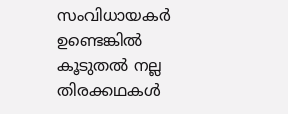സംവിധായകര്‍ ഉണ്ടെങ്കില്‍ കൂടുതല്‍ നല്ല തിരക്കഥകള്‍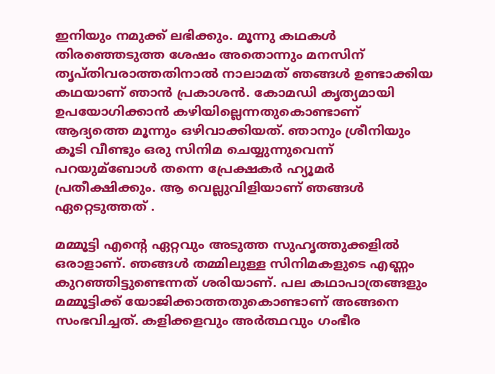ഇനിയും നമുക്ക് ലഭിക്കും. മൂന്നു കഥകള്‍ തിരഞ്ഞെടുത്ത ശേഷം അതൊന്നും മനസിന് തൃപ്തിവരാത്തതിനാല്‍ നാലാമത് ഞങ്ങള്‍ ഉണ്ടാക്കിയ കഥയാണ് ഞാന്‍ പ്രകാശന്‍. കോമഡി കൃത്യമായി ഉപയോഗിക്കാന്‍ കഴിയില്ലെന്നതുകൊണ്ടാണ് ആദ്യത്തെ മൂന്നും ഒഴിവാക്കിയത്. ഞാനും ശ്രീനിയും കൂടി വീണ്ടും ഒരു സിനിമ ചെയ്യുന്നുവെന്ന് പറയുമ്‌ബോള്‍ തന്നെ പ്രേക്ഷകര്‍ ഹ്യൂമര്‍ പ്രതീക്ഷിക്കും. ആ വെല്ലുവിളിയാണ് ഞങ്ങള്‍ ഏറ്റെടുത്തത് .

മമ്മൂട്ടി എന്റെ ഏറ്റവും അടുത്ത സുഹൃത്തുക്കളില്‍ ഒരാളാണ്. ഞങ്ങള്‍ തമ്മിലുള്ള സിനിമകളുടെ എണ്ണം കുറഞ്ഞിട്ടുണ്ടെന്നത് ശരിയാണ്. പല കഥാപാത്രങ്ങളും മമ്മൂട്ടിക്ക് യോജിക്കാത്തതുകൊണ്ടാണ് അങ്ങനെ സംഭവിച്ചത്. കളിക്കളവും അര്‍ത്ഥവും ഗംഭീര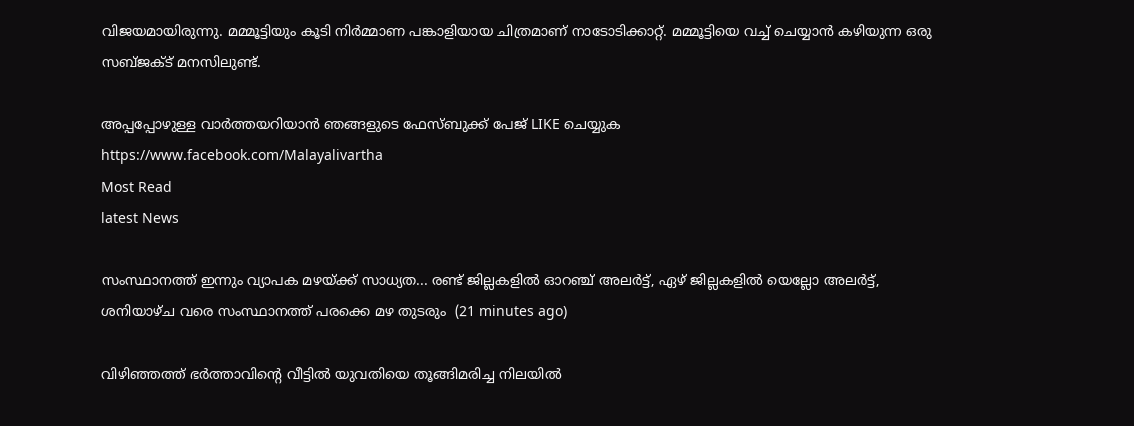വിജയമായിരുന്നു. മമ്മൂട്ടിയും കൂടി നിര്‍മ്മാണ പങ്കാളിയായ ചിത്രമാണ് നാടോടിക്കാറ്റ്. മമ്മൂട്ടിയെ വച്ച് ചെയ്യാന്‍ കഴിയുന്ന ഒരു സബ്ജക്ട് മനസിലുണ്ട്.

അപ്പപ്പോഴുള്ള വാര്‍ത്തയറിയാന്‍ ഞങ്ങളുടെ ഫേസ്‌ബുക്ക്‌ പേജ് LIKE ചെയ്യുക
https://www.facebook.com/Malayalivartha
Most Read
latest News

സംസ്ഥാനത്ത് ഇന്നും വ്യാപക മഴയ്ക്ക് സാധ്യത... രണ്ട് ജില്ലകളിൽ ഓറഞ്ച് അലർട്ട്, ഏഴ് ജില്ലകളിൽ യെല്ലോ അലർട്ട്, ശനിയാഴ്ച വരെ സംസ്ഥാനത്ത് പരക്കെ മഴ തുടരും  (21 minutes ago)

വിഴിഞ്ഞത്ത് ഭർത്താവിന്റെ വീട്ടിൽ യുവതിയെ തൂങ്ങിമരിച്ച നിലയിൽ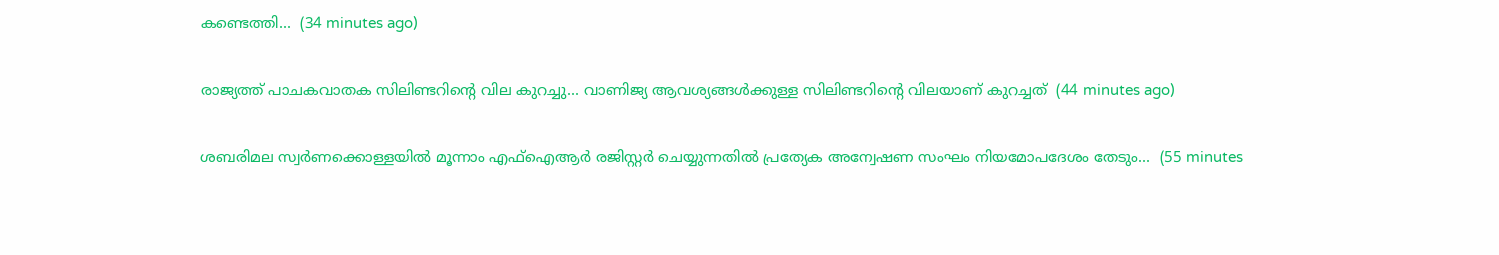കണ്ടെത്തി...  (34 minutes ago)

രാജ്യത്ത് പാചകവാതക സിലിണ്ടറിന്റെ വില കുറച്ചു... വാണിജ്യ ആവശ്യങ്ങൾക്കുള്ള സിലിണ്ടറിന്റെ വിലയാണ് കുറച്ചത്  (44 minutes ago)

ശബരിമല സ്വർണക്കൊള്ളയിൽ മൂന്നാം എഫ്ഐആർ രജിസ്റ്റർ ചെയ്യുന്നതിൽ പ്രത്യേക അന്വേഷണ സംഘം നിയമോപദേശം തേടും...  (55 minutes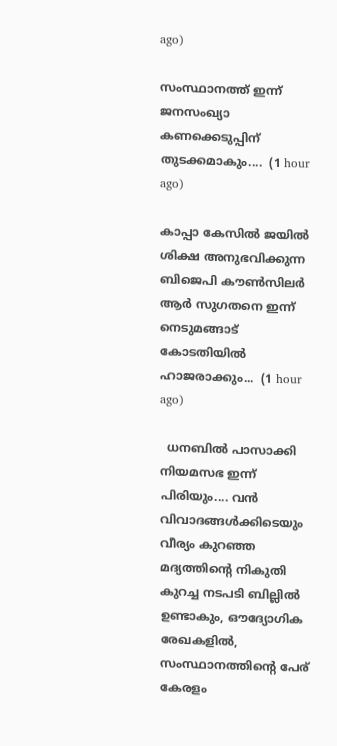ago)

സംസ്ഥാനത്ത് ഇന്ന് ജനസംഖ്യാ കണക്കെടുപ്പിന് തുടക്കമാകും....  (1 hour ago)

കാപ്പാ കേസിൽ ജയിൽ ശിക്ഷ അനുഭവിക്കുന്ന ബിജെപി കൗൺസിലർ ആർ സുഗതനെ ഇന്ന് നെടുമങ്ങാട് കോടതിയിൽ ഹാജരാക്കും...  (1 hour ago)

  ധനബിൽ പാസാക്കി നിയമസഭ ഇന്ന് പിരിയും.... വൻ വിവാദങ്ങൾക്കിടെയും വീര്യം കുറഞ്ഞ മദ്യത്തിൻ്റെ നികുതി കുറച്ച നടപടി ബില്ലിൽ ഉണ്ടാകും, ഔദ്യോഗിക രേഖകളിൽ, സംസ്ഥാനത്തിന്റെ പേര് കേരളം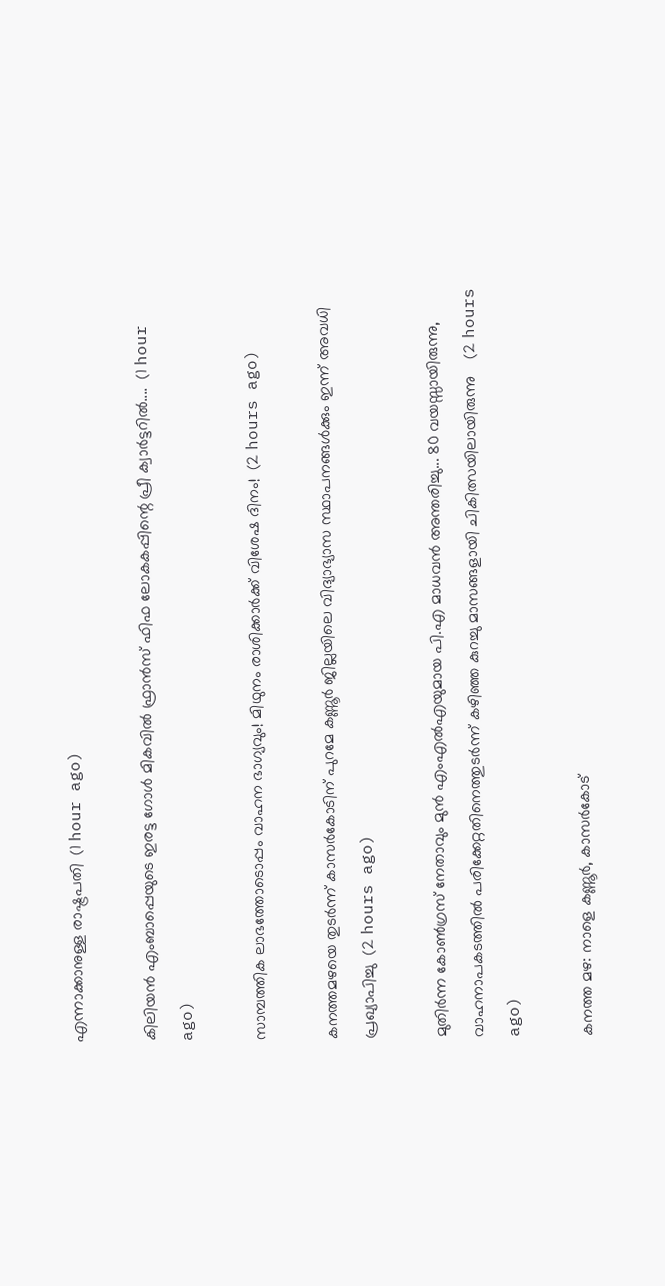എന്നാക്കാനുള്ള രാഷ്ട്രപതി  (1 hour ago)

കിലിയന്‍ എംബാപ്പെയുടെ ഇരട്ട ഗോള്‍ മികവില്‍ ഫ്രാന്‍സ് ഫിഫ ലോകകപ്പിന്റെ പ്രീ ക്വാര്‍ട്ടറില്‍....  (1 hour ago)

സാമ്പത്തിക ലാഭത്തോടൊപ്പം വാഹന ഭാഗ്യവും! മിഥുനം രാശിക്കാർക്ക് വിശേഷ ദിനം!  (2 hours ago)

കനത്തമഴയെ തുടര്‍ന്ന് കാസര്‍കോടിന് പുറമേ കണ്ണൂര്‍ ജില്ലയിലെ വിദ്യാഭ്യാസ സ്ഥാപനങ്ങള്‍ക്കും ഇന്ന് അവധി പ്രഖ്യാപിച്ചു  (2 hours ago)

മുതിർന്ന കോൺഗ്രസ് നേതാവും മുൻ എംഎൽഎയുമായ പി.എ മാധവൻ അന്തരിച്ചു... 80 വയസ്സായിരുന്നു, വാഹനാപകടത്തിൽ പരിക്കേറ്റതിനെത്തുടർന്ന് കഴിഞ്ഞ കുറച്ചു മാസങ്ങളായി ചികിത്സയിലായിരുന്നു    (2 hours ago)

കനത്ത മഴ: നാളെ കണ്ണൂര്‍, കാസര്‍കോട്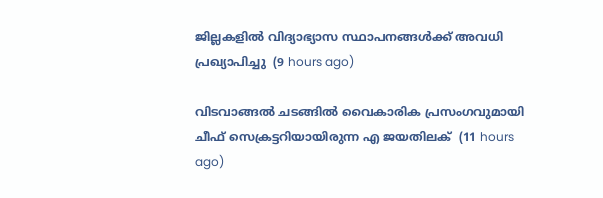ജില്ലകളില്‍ വിദ്യാഭ്യാസ സ്ഥാപനങ്ങള്‍ക്ക് അവധി പ്രഖ്യാപിച്ചു  (9 hours ago)

വിടവാങ്ങല്‍ ചടങ്ങില്‍ വൈകാരിക പ്രസംഗവുമായി ചീഫ് സെക്രട്ടറിയായിരുന്ന എ ജയതിലക്  (11 hours ago)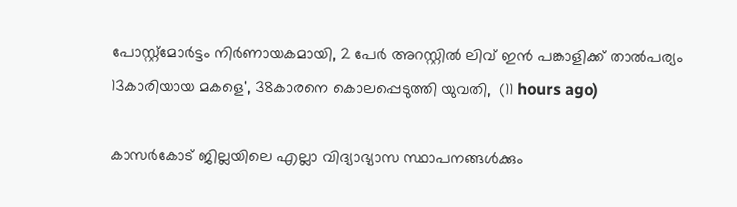പോസ്റ്റ്മോർട്ടം നിർണായകമായി, 2 പേർ അറസ്റ്റിൽ ലിവ് ഇൻ പങ്കാളിക്ക് താൽപര്യം 13കാരിയായ മകളെ', 38കാരനെ കൊലപ്പെടുത്തി യുവതി,  (11 hours ago)

കാസർകോട് ജില്ലയിലെ എല്ലാ വിദ്യാഭ്യാസ സ്ഥാപനങ്ങൾക്കും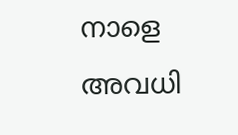നാളെ അവധി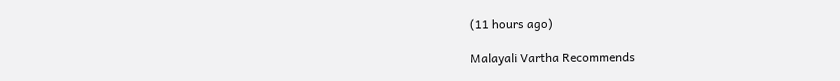(11 hours ago)

Malayali Vartha Recommends